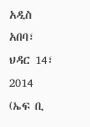አዲስ አበባ፣ ህዳር 14፣ 2014 (ኤፍ ቢ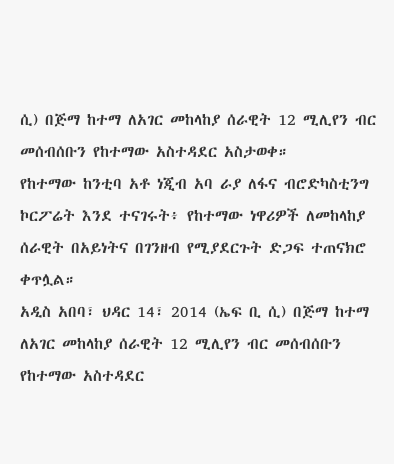ሲ) በጅማ ከተማ ለአገር መከላከያ ሰራዊት 12 ሚሊየን ብር መሰብሰቡን የከተማው አስተዳደር አስታወቀ።
የከተማው ከንቲባ አቶ ነጂብ አባ ራያ ለፋና ብሮድካስቲንግ ኮርፖሬት እንደ ተናገሩት፥ የከተማው ነዋሪዎች ለመከላከያ ሰራዊት በአይነትና በገንዘብ የሚያደርጉት ድጋፍ ተጠናክሮ ቀጥሏል።
አዲስ አበባ፣ ህዳር 14፣ 2014 (ኤፍ ቢ ሲ) በጅማ ከተማ ለአገር መከላከያ ሰራዊት 12 ሚሊየን ብር መሰብሰቡን የከተማው አስተዳደር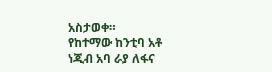አስታወቀ።
የከተማው ከንቲባ አቶ ነጂብ አባ ራያ ለፋና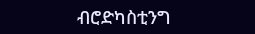ብሮድካስቲንግ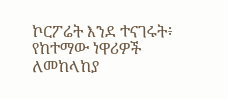ኮርፖሬት እንደ ተናገሩት፥ የከተማው ነዋሪዎች ለመከላከያ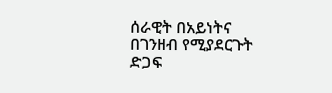ሰራዊት በአይነትና በገንዘብ የሚያደርጉት ድጋፍ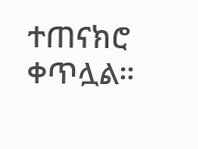ተጠናክሮ ቀጥሏል።